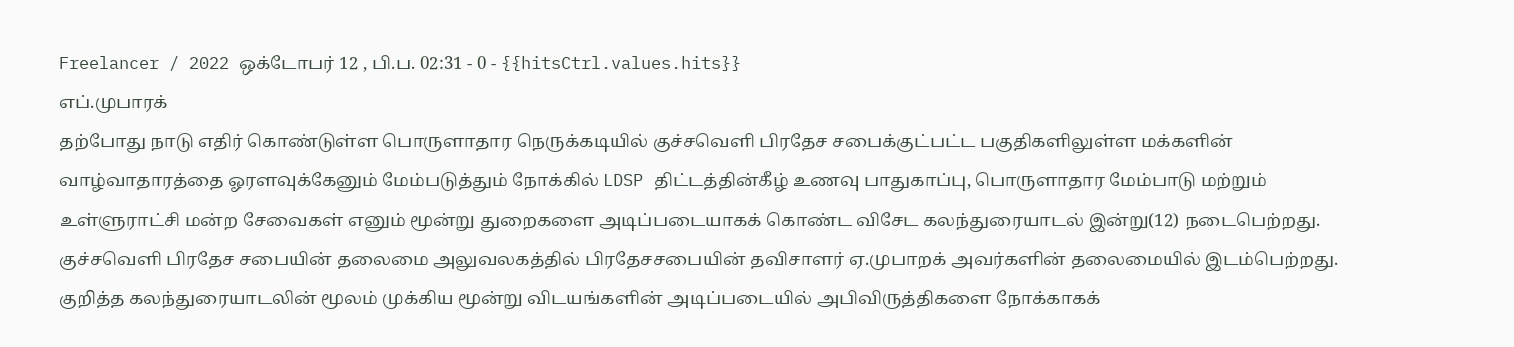Freelancer / 2022 ஒக்டோபர் 12 , பி.ப. 02:31 - 0 - {{hitsCtrl.values.hits}}
எப்.முபாரக்
தற்போது நாடு எதிர் கொண்டுள்ள பொருளாதார நெருக்கடியில் குச்சவெளி பிரதேச சபைக்குட்பட்ட பகுதிகளிலுள்ள மக்களின் வாழ்வாதாரத்தை ஓரளவுக்கேனும் மேம்படுத்தும் நோக்கில் LDSP திட்டத்தின்கீழ் உணவு பாதுகாப்பு, பொருளாதார மேம்பாடு மற்றும் உள்ளுராட்சி மன்ற சேவைகள் எனும் மூன்று துறைகளை அடிப்படையாகக் கொண்ட விசேட கலந்துரையாடல் இன்று(12) நடைபெற்றது.
குச்சவெளி பிரதேச சபையின் தலைமை அலுவலகத்தில் பிரதேசசபையின் தவிசாளர் ஏ.முபாறக் அவர்களின் தலைமையில் இடம்பெற்றது.
குறித்த கலந்துரையாடலின் மூலம் முக்கிய மூன்று விடயங்களின் அடிப்படையில் அபிவிருத்திகளை நோக்காகக்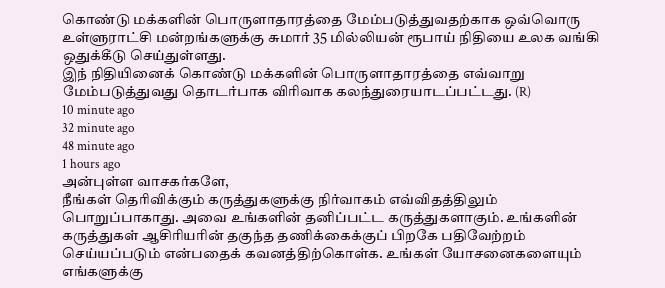கொண்டு மக்களின் பொருளாதாரத்தை மேம்படுத்துவதற்காக ஒவ்வொரு உள்ளுராட்சி மன்றங்களுக்கு சுமார் 35 மில்லியன் ரூபாய் நிதியை உலக வங்கி ஒதுக்கீடு செய்துள்ளது.
இந் நிதியினைக் கொண்டு மக்களின் பொருளாதாரத்தை எவ்வாறு மேம்படுத்துவது தொடர்பாக விரிவாக கலந்துரையாடப்பட்டது. (R)
10 minute ago
32 minute ago
48 minute ago
1 hours ago
அன்புள்ள வாசகர்களே,
நீங்கள் தெரிவிக்கும் கருத்துகளுக்கு நிர்வாகம் எவ்விதத்திலும் பொறுப்பாகாது. அவை உங்களின் தனிப்பட்ட கருத்துகளாகும். உங்களின் கருத்துகள் ஆசிரியரின் தகுந்த தணிக்கைக்குப் பிறகே பதிவேற்றம் செய்யப்படும் என்பதைக் கவனத்திற்கொள்க. உங்கள் யோசனைகளையும் எங்களுக்கு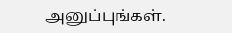அனுப்புங்கள்.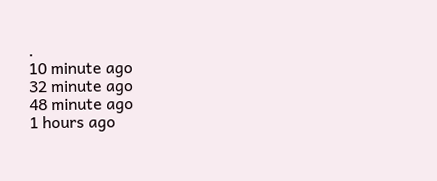.
10 minute ago
32 minute ago
48 minute ago
1 hours ago